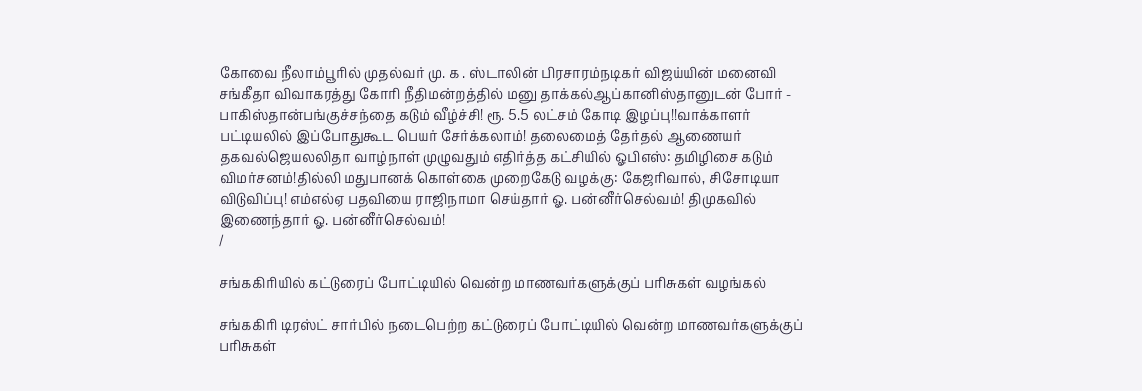கோவை நீலாம்பூரில் முதல்வர் மு. க . ஸ்டாலின் பிரசாரம்நடிகர் விஜய்யின் மனைவி சங்கீதா விவாகரத்து கோரி நீதிமன்றத்தில் மனு தாக்கல்ஆப்கானிஸ்தானுடன் போர் - பாகிஸ்தான்பங்குச்சந்தை கடும் வீழ்ச்சி! ரூ. 5.5 லட்சம் கோடி இழப்பு!!வாக்காளர் பட்டியலில் இப்போதுகூட பெயர் சேர்க்கலாம்! தலைமைத் தேர்தல் ஆணையர் தகவல்ஜெயலலிதா வாழ்நாள் முழுவதும் எதிர்த்த கட்சியில் ஓபிஎஸ்: தமிழிசை கடும் விமர்சனம்!தில்லி மதுபானக் கொள்கை முறைகேடு வழக்கு: கேஜரிவால், சிசோடியா விடுவிப்பு! எம்எல்ஏ பதவியை ராஜிநாமா செய்தார் ஓ. பன்னீர்செல்வம்! திமுகவில் இணைந்தார் ஓ. பன்னீர்செல்வம்!
/

சங்ககிரியில் கட்டுரைப் போட்டியில் வென்ற மாணவர்களுக்குப் பரிசுகள் வழங்கல்

சங்ககிரி டிரஸ்ட் சார்பில் நடைபெற்ற கட்டுரைப் போட்டியில் வென்ற மாணவர்களுக்குப் பரிசுகள்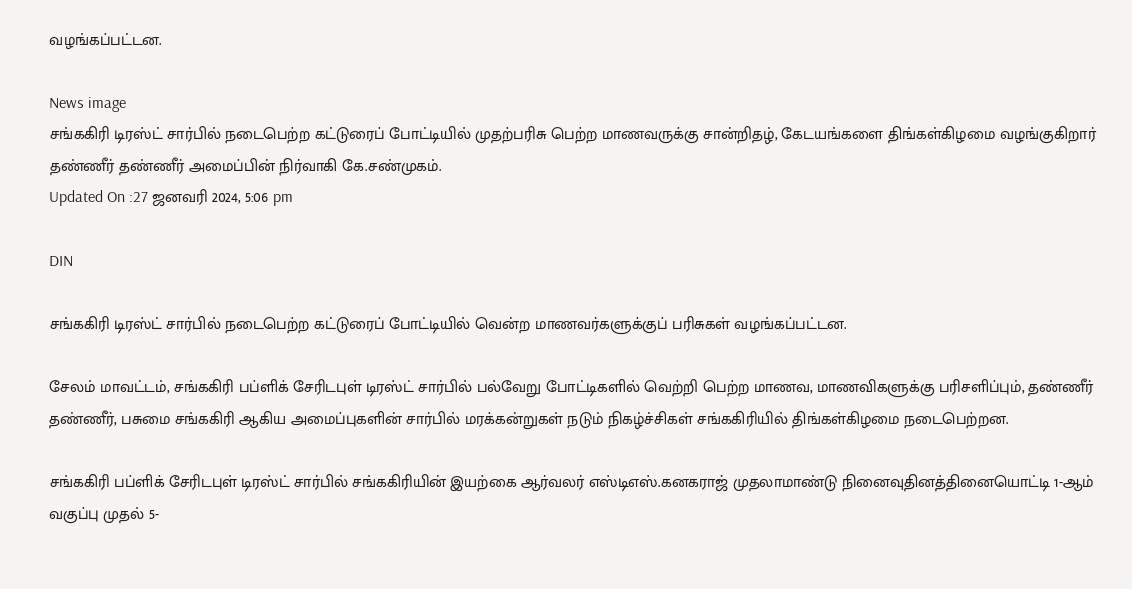வழங்கப்பட்டன.

News image
சங்ககிரி டிரஸ்ட் சார்பில் நடைபெற்ற கட்டுரைப் போட்டியில் முதற்பரிசு பெற்ற மாணவருக்கு சான்றிதழ், கேடயங்களை திங்கள்கிழமை வழங்குகிறார் தண்ணீர் தண்ணீர் அமைப்பின் நிர்வாகி கே.சண்முகம்.
Updated On :27 ஜனவரி 2024, 5:06 pm

DIN

சங்ககிரி டிரஸ்ட் சார்பில் நடைபெற்ற கட்டுரைப் போட்டியில் வென்ற மாணவர்களுக்குப் பரிசுகள் வழங்கப்பட்டன.

சேலம் மாவட்டம், சங்ககிரி பப்ளிக் சேரிடபுள் டிரஸ்ட் சார்பில் பல்வேறு போட்டிகளில் வெற்றி பெற்ற மாணவ, மாணவிகளுக்கு பரிசளிப்பும், தண்ணீர் தண்ணீர், பசுமை சங்ககிரி ஆகிய அமைப்புகளின் சார்பில் மரக்கன்றுகள் நடும் நிகழ்ச்சிகள் சங்ககிரியில் திங்கள்கிழமை நடைபெற்றன.

சங்ககிரி பப்ளிக் சேரிடபுள் டிரஸ்ட் சார்பில் சங்ககிரியின் இயற்கை ஆர்வலர் எஸ்டிஎஸ்.கனகராஜ் முதலாமாண்டு நினைவுதினத்தினையொட்டி 1-ஆம் வகுப்பு முதல் 5-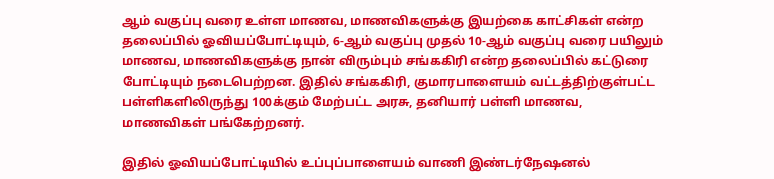ஆம் வகுப்பு வரை உள்ள மாணவ, மாணவிகளுக்கு இயற்கை காட்சிகள் என்ற தலைப்பில் ஓவியப்போட்டியும், 6-ஆம் வகுப்பு முதல் 10-ஆம் வகுப்பு வரை பயிலும் மாணவ, மாணவிகளுக்கு நான் விரும்பும் சங்ககிரி என்ற தலைப்பில் கட்டுரை போட்டியும் நடைபெற்றன. இதில் சங்ககிரி, குமாரபாளையம் வட்டத்திற்குள்பட்ட பள்ளிகளிலிருந்து 100க்கும் மேற்பட்ட அரசு, தனியார் பள்ளி மாணவ, மாணவிகள் பங்கேற்றனர்.

இதில் ஓவியப்போட்டியில் உப்புப்பாளையம் வாணி இண்டர்நேஷனல்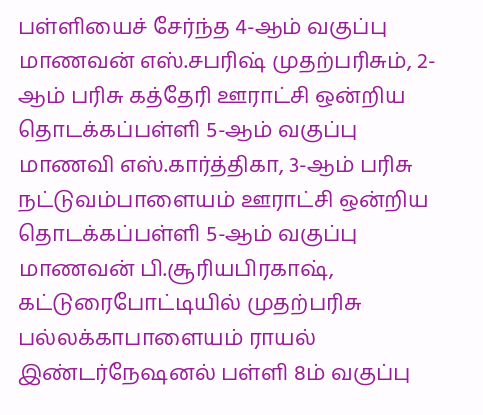பள்ளியைச் சேர்ந்த 4-ஆம் வகுப்பு மாணவன் எஸ்.சபரிஷ் முதற்பரிசும், 2-ஆம் பரிசு கத்தேரி ஊராட்சி ஒன்றிய தொடக்கப்பள்ளி 5-ஆம் வகுப்பு மாணவி எஸ்.கார்த்திகா, 3-ஆம் பரிசு நட்டுவம்பாளையம் ஊராட்சி ஒன்றிய தொடக்கப்பள்ளி 5-ஆம் வகுப்பு மாணவன் பி.சூரியபிரகாஷ், கட்டுரைபோட்டியில் முதற்பரிசு பல்லக்காபாளையம் ராயல் இண்டர்நேஷனல் பள்ளி 8ம் வகுப்பு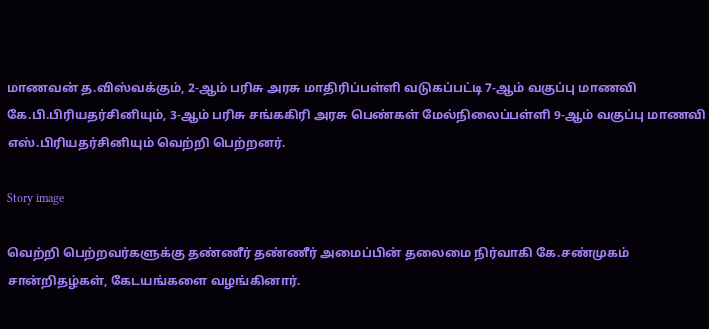மாணவன் த.விஸ்வக்கும், 2-ஆம் பரிசு அரசு மாதிரிப்பள்ளி வடுகப்பட்டி 7-ஆம் வகுப்பு மாணவி கே.பி.பிரியதர்சினியும், 3-ஆம் பரிசு சங்ககிரி அரசு பெண்கள் மேல்நிலைப்பள்ளி 9-ஆம் வகுப்பு மாணவி எஸ்.பிரியதர்சினியும் வெற்றி பெற்றனர்.

Story image

வெற்றி பெற்றவர்களுக்கு தண்ணீர் தண்ணீர் அமைப்பின் தலைமை நிர்வாகி கே.சண்முகம் சான்றிதழ்கள், கேடயங்களை வழங்கினார்.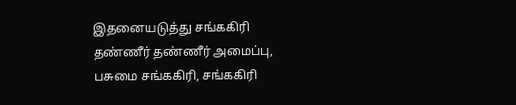இதனையடுத்து சங்ககிரி தண்ணீர் தண்ணீர் அமைப்பு, பசுமை சங்ககிரி, சங்ககிரி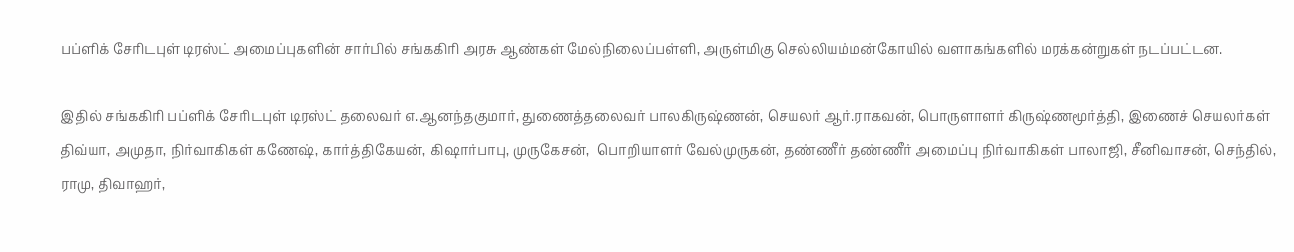பப்ளிக் சேரிடபுள் டிரஸ்ட் அமைப்புகளின் சார்பில் சங்ககிரி அரசு ஆண்கள் மேல்நிலைப்பள்ளி, அருள்மிகு செல்லியம்மன்கோயில் வளாகங்களில் மரக்கன்றுகள் நடப்பட்டன.

இதில் சங்ககிரி பப்ளிக் சேரிடபுள் டிரஸ்ட் தலைவர் எ.ஆனந்தகுமார், துணைத்தலைவர் பாலகிருஷ்ணன், செயலர் ஆர்.ராகவன், பொருளாளர் கிருஷ்ணமூர்த்தி, இணைச் செயலர்கள் திவ்யா, அமுதா, நிர்வாகிகள் கணேஷ், கார்த்திகேயன், கிஷார்பாபு, முருகேசன்,  பொறியாளர் வேல்முருகன், தண்ணீர் தண்ணீர் அமைப்பு நிர்வாகிகள் பாலாஜி, சீனிவாசன், செந்தில், ராமு, திவாஹர்,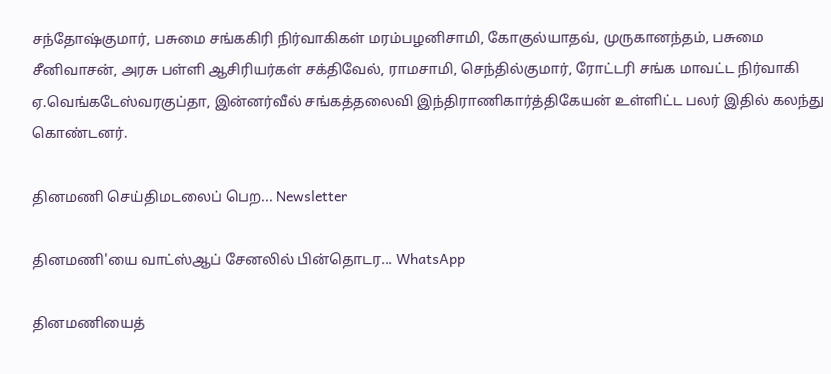சந்தோஷ்குமார், பசுமை சங்ககிரி நிர்வாகிகள் மரம்பழனிசாமி, கோகுல்யாதவ், முருகானந்தம், பசுமை சீனிவாசன், அரசு பள்ளி ஆசிரியர்கள் சக்திவேல், ராமசாமி, செந்தில்குமார், ரோட்டரி சங்க மாவட்ட நிர்வாகி ஏ.வெங்கடேஸ்வரகுப்தா, இன்னர்வீல் சங்கத்தலைவி இந்திராணிகார்த்திகேயன் உள்ளிட்ட பலர் இதில் கலந்து கொண்டனர்.

தினமணி செய்திமடலைப் பெற... Newsletter

தினமணி'யை வாட்ஸ்ஆப் சேனலில் பின்தொடர... WhatsApp

தினமணியைத்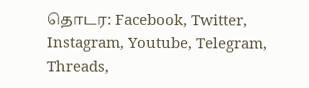தொடர: Facebook, Twitter, Instagram, Youtube, Telegram, Threads,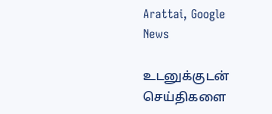Arattai, Google News

உடனுக்குடன் செய்திகளை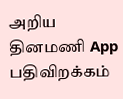அறிய தினமணி App பதிவிறக்கம்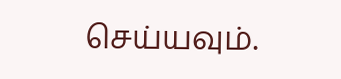செய்யவும்.